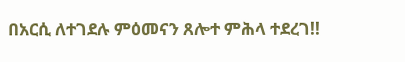በአርሲ ለተገደሉ ምዕመናን ጸሎተ ምሕላ ተደረገ!!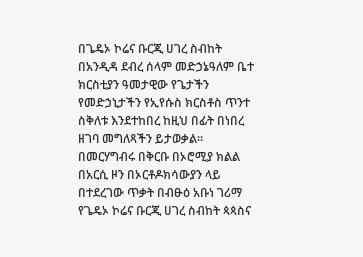በጌዴኦ ኮሬና ቡርጂ ሀገረ ስብከት በአንዲዳ ደብረ ሰላም መድኃኔዓለም ቤተ ክርስቲያን ዓመታዊው የጌታችን የመድኃኒታችን የኢየሱስ ክርስቶስ ጥንተ ስቅለቱ እንደተከበረ ከዚህ በፊት በነበረ ዘገባ መግለጻችን ይታወቃል። በመርሃግብሩ በቅርቡ በኦሮሚያ ክልል በአርሲ ዞን በኦርቶዶክሳውያን ላይ በተደረገው ጥቃት በብፁዕ አቡነ ገሪማ የጌዴኦ ኮሬና ቡርጂ ሀገረ ስብከት ጳጳስና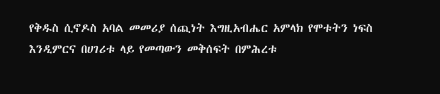የቅዱስ ሲኖዶስ አባል መመሪያ ሰጪነት እግዚአብሔር አምላክ የሞቱትን ነፍስ እንዲምርና በሀገሪቱ ላይ የመጣውን መቅሰፍት በምሕረቱ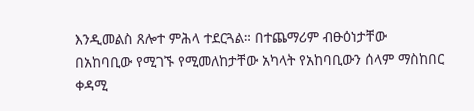እንዲመልስ ጸሎተ ምሕላ ተደርጓል። በተጨማሪም ብፁዕነታቸው በአከባቢው የሚገኙ የሚመለከታቸው አካላት የአከባቢውን ሰላም ማስከበር ቀዳሚ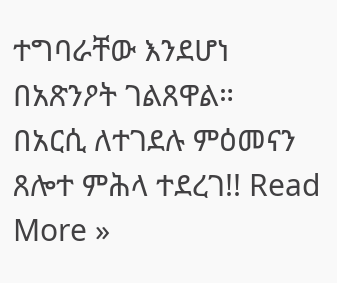ተግባራቸው እንደሆነ በአጽንዖት ገልጸዋል።
በአርሲ ለተገደሉ ምዕመናን ጸሎተ ምሕላ ተደረገ!! Read More »